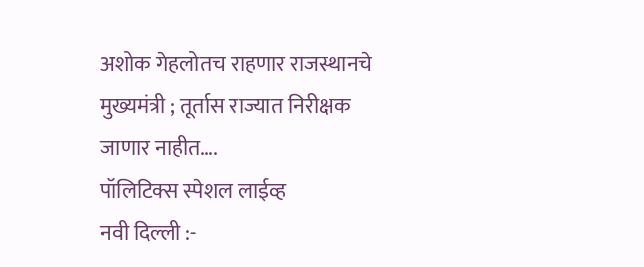अशोक गेहलोतच राहणार राजस्थानचे मुख्यमंत्री ; तूर्तास राज्यात निरीक्षक जाणार नाहीत….
पॉलिटिक्स स्पेशल लाईव्ह
नवी दिल्ली :-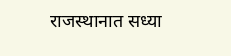राजस्थानात सध्या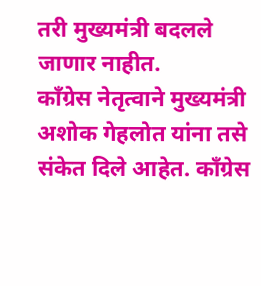तरी मुख्यमंत्री बदलले जाणार नाहीत.
काँग्रेस नेतृत्वाने मुख्यमंत्री अशोक गेहलोत यांना तसे संकेत दिले आहेत. काँग्रेस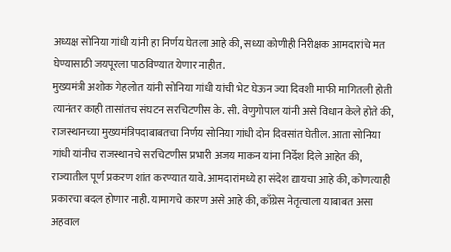अध्यक्ष सोनिया गांधी यांनी हा निर्णय घेतला आहे की, सध्या कोणीही निरीक्षक आमदारांचे मत घेण्यासाठी जयपूरला पाठविण्यात येणार नाहीत.
मुख्यमंत्री अशोक गेहलोत यांनी सोनिया गांधी यांची भेट घेऊन ज्या दिवशी माफी मागितली होती त्यानंतर काही तासांतच संघटन सरचिटणीस के. सी. वेणुगोपाल यांनी असे विधान केले होते की, राजस्थानच्या मुख्यमंत्रिपदाबाबतचा निर्णय सोनिया गांधी दोन दिवसांत घेतील. आता सोनिया गांधी यांनीच राजस्थानचे सरचिटणीस प्रभारी अजय माकन यांना निर्देश दिले आहेत की, राज्यातील पूर्ण प्रकरण शांत करण्यात यावे. आमदारांमध्ये हा संदेश द्यायचा आहे की, कोणत्याही प्रकारचा बदल होणार नाही. यामागचे कारण असे आहे की, काँग्रेस नेतृत्वाला याबाबत असा अहवाल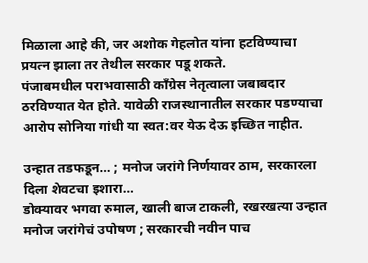मिळाला आहे की, जर अशोक गेहलोत यांना हटविण्याचा प्रयत्न झाला तर तेथील सरकार पडू शकते.
पंजाबमधील पराभवासाठी काँग्रेस नेतृत्वाला जबाबदार ठरविण्यात येत होते. यावेळी राजस्थानातील सरकार पडण्याचा आरोप सोनिया गांधी या स्वत:वर येऊ देऊ इच्छित नाहीत.

उन्हात तडफडून… ; मनोज जरांगे निर्णयावर ठाम, सरकारला दिला शेवटचा इशारा…
डोक्यावर भगवा रुमाल, खाली बाज टाकली, रखरखत्या उन्हात मनोज जरांगेचं उपोषण ; सरकारची नवीन पाच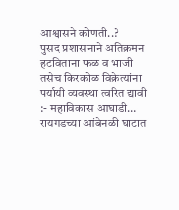आश्वासने कोणती..?
पुसद प्रशासनाने अतिक्रमन हटविताना फळ व भाजी तसेच किरकोळ विक्रेत्यांना पर्यायी व्यवस्था त्वरित द्यावी :- महाविकास आघाडी…
रायगडच्या आंबेनळी घाटात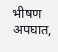भीषण अपघात,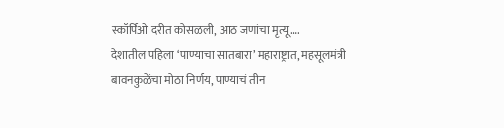स्कॉर्पिओ दरीत कोसळली, आठ जणांचा मृत्यू….
देशातील पहिला ‘पाण्याचा सातबारा’ महाराष्ट्रात, महसूलमंत्री बावनकुळेंचा मोठा निर्णय, पाण्याचं तीन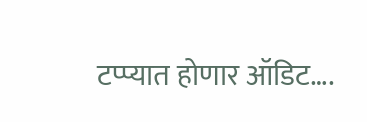टप्प्यात होणार ऑडिट….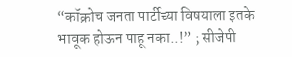“कॉक्रोच जनता पार्टीच्या विषयाला इतके भावूक होऊन पाहू नका..!” ; सीजेपी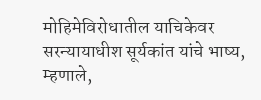मोहिमेविरोधातील याचिकेवर सरन्यायाधीश सूर्यकांत यांचे भाष्य, म्हणाले,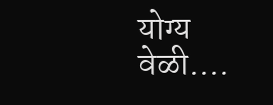योग्य वेळी….